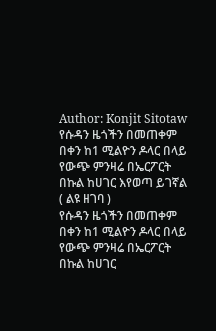Author: Konjit Sitotaw
የሱዳን ዜጎችን በመጠቀም በቀን ከ1 ሚልዮን ዶላር በላይ የውጭ ምንዛሬ በኤርፖርት በኩል ከሀገር እየወጣ ይገኛል ( ልዩ ዘገባ )
የሱዳን ዜጎችን በመጠቀም በቀን ከ1 ሚልዮን ዶላር በላይ የውጭ ምንዛሬ በኤርፖርት በኩል ከሀገር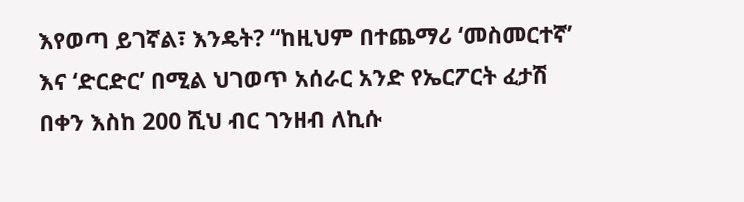እየወጣ ይገኛል፣ እንዴት? “ከዚህም በተጨማሪ ‘መስመርተኛ’ እና ‘ድርድር’ በሚል ህገወጥ አሰራር አንድ የኤርፖርት ፈታሽ በቀን እስከ 200 ሺህ ብር ገንዘብ ለኪሱ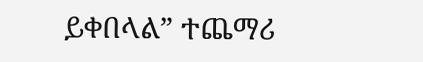ይቀበላል” ተጨማሪ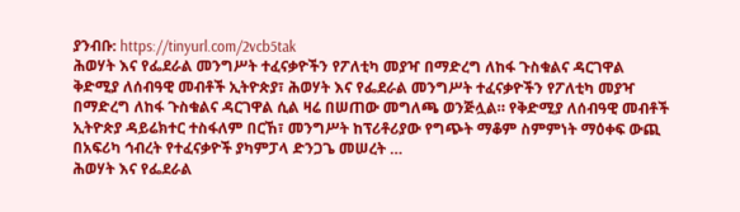ያንብቡ: https://tinyurl.com/2vcb5tak
ሕወሃት እና የፌደራል መንግሥት ተፈናቃዮችን የፖለቲካ መያዣ በማድረግ ለከፋ ጉስቁልና ዳርገዋል
ቅድሚያ ለሰብዓዊ መብቶች ኢትዮጵያ፣ ሕወሃት እና የፌደራል መንግሥት ተፈናቃዮችን የፖለቲካ መያዣ በማድረግ ለከፋ ጉስቁልና ዳርገዋል ሲል ዛሬ በሠጠው መግለጫ ወንጅሏል። የቅድሚያ ለሰብዓዊ መብቶች ኢትዮጵያ ዳይሬክተር ተስፋለም በርኸ፣ መንግሥት ከፕሪቶሪያው የግጭት ማቆም ስምምነት ማዕቀፍ ውጪ በአፍሪካ ኅብረት የተፈናቃዮች ያካምፓላ ድንጋጌ መሠረት …
ሕወሃት እና የፌደራል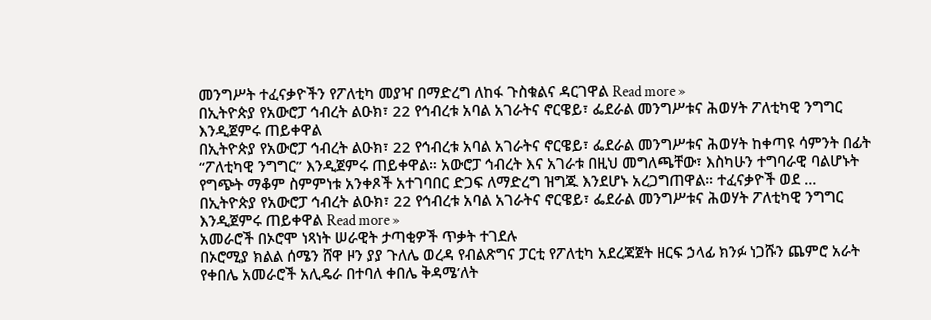መንግሥት ተፈናቃዮችን የፖለቲካ መያዣ በማድረግ ለከፋ ጉስቁልና ዳርገዋል Read more »
በኢትዮጵያ የአውሮፓ ኅብረት ልዑክ፣ 22 የኅብረቱ አባል አገራትና ኖርዌይ፣ ፌደራል መንግሥቱና ሕወሃት ፖለቲካዊ ንግግር እንዲጀምሩ ጠይቀዋል
በኢትዮጵያ የአውሮፓ ኅብረት ልዑክ፣ 22 የኅብረቱ አባል አገራትና ኖርዌይ፣ ፌደራል መንግሥቱና ሕወሃት ከቀጣዩ ሳምንት በፊት “ፖለቲካዊ ንግግር” እንዲጀምሩ ጠይቀዋል። አውሮፓ ኅብረት እና አገራቱ በዚህ መግለጫቸው፣ እስካሁን ተግባራዊ ባልሆኑት የግጭት ማቆም ስምምነቱ አንቀጾች አተገባበር ድጋፍ ለማድረግ ዝግጁ እንደሆኑ አረጋግጠዋል። ተፈናቃዮች ወደ …
በኢትዮጵያ የአውሮፓ ኅብረት ልዑክ፣ 22 የኅብረቱ አባል አገራትና ኖርዌይ፣ ፌደራል መንግሥቱና ሕወሃት ፖለቲካዊ ንግግር እንዲጀምሩ ጠይቀዋል Read more »
አመራሮች በኦሮሞ ነጻነት ሠራዊት ታጣቂዎች ጥቃት ተገደሉ
በኦሮሚያ ክልል ሰሜን ሸዋ ዞን ያያ ጉለሌ ወረዳ የብልጽግና ፓርቲ የፖለቲካ አደረጃጀት ዘርፍ ኃላፊ ክንፉ ነጋሹን ጨምሮ አራት የቀበሌ አመራሮች አሊዴራ በተባለ ቀበሌ ቅዳሜ’ለት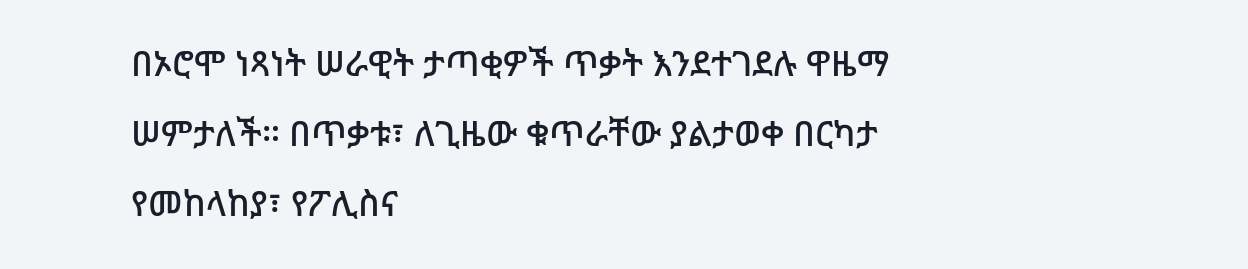በኦሮሞ ነጻነት ሠራዊት ታጣቂዎች ጥቃት እንደተገደሉ ዋዜማ ሠምታለች። በጥቃቱ፣ ለጊዜው ቁጥራቸው ያልታወቀ በርካታ የመከላከያ፣ የፖሊስና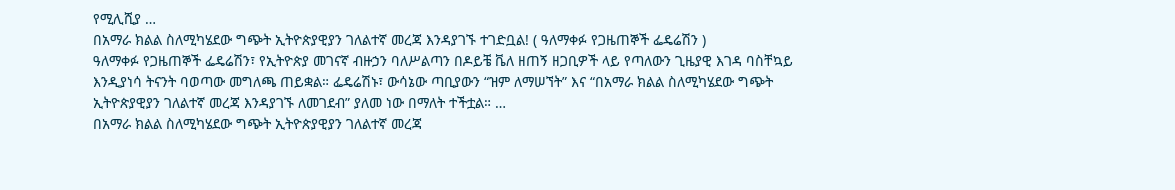የሚሊሺያ …
በአማራ ክልል ስለሚካሄደው ግጭት ኢትዮጵያዊያን ገለልተኛ መረጃ እንዳያገኙ ተገድቧል! ( ዓለማቀፉ የጋዜጠኞች ፌዴሬሽን )
ዓለማቀፉ የጋዜጠኞች ፌዴሬሽን፣ የኢትዮጵያ መገናኛ ብዙኃን ባለሥልጣን በዶይቼ ቬለ ዘጠኝ ዘጋቢዎች ላይ የጣለውን ጊዜያዊ እገዳ ባስቸኳይ እንዲያነሳ ትናንት ባወጣው መግለጫ ጠይቋል። ፌዴሬሽኑ፣ ውሳኔው ጣቢያውን “ዝም ለማሠኘት” እና “በአማራ ክልል ስለሚካሄደው ግጭት ኢትዮጵያዊያን ገለልተኛ መረጃ እንዳያገኙ ለመገደብ” ያለመ ነው በማለት ተችቷል። …
በአማራ ክልል ስለሚካሄደው ግጭት ኢትዮጵያዊያን ገለልተኛ መረጃ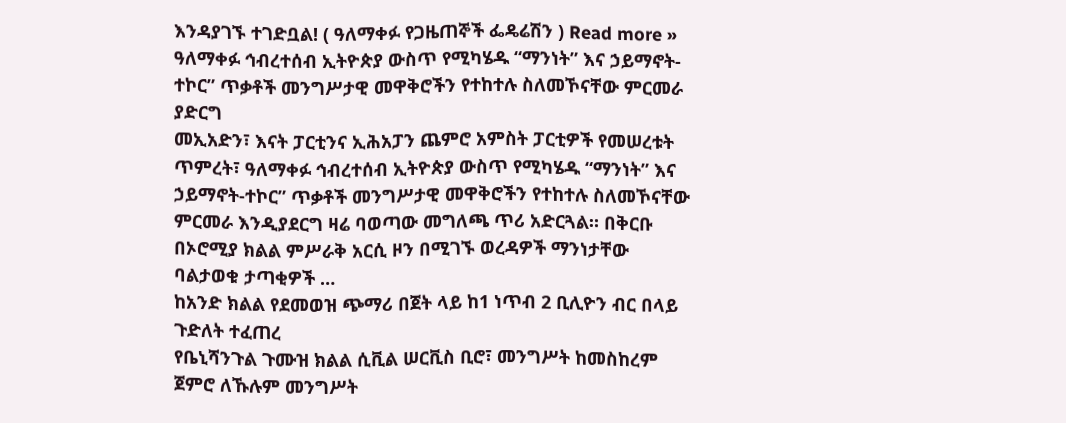እንዳያገኙ ተገድቧል! ( ዓለማቀፉ የጋዜጠኞች ፌዴሬሽን ) Read more »
ዓለማቀፉ ኅብረተሰብ ኢትዮጵያ ውስጥ የሚካሄዱ “ማንነት” እና ኃይማኖት-ተኮር” ጥቃቶች መንግሥታዊ መዋቅሮችን የተከተሉ ስለመኾናቸው ምርመራ ያድርግ
መኢአድን፣ እናት ፓርቲንና ኢሕአፓን ጨምሮ አምስት ፓርቲዎች የመሠረቱት ጥምረት፣ ዓለማቀፉ ኅብረተሰብ ኢትዮጵያ ውስጥ የሚካሄዱ “ማንነት” እና ኃይማኖት-ተኮር” ጥቃቶች መንግሥታዊ መዋቅሮችን የተከተሉ ስለመኾናቸው ምርመራ እንዲያደርግ ዛሬ ባወጣው መግለጫ ጥሪ አድርጓል። በቅርቡ በኦሮሚያ ክልል ምሥራቅ አርሲ ዞን በሚገኙ ወረዳዎች ማንነታቸው ባልታወቁ ታጣቂዎች …
ከአንድ ክልል የደመወዝ ጭማሪ በጀት ላይ ከ1 ነጥብ 2 ቢሊዮን ብር በላይ ጉድለት ተፈጠረ
የቤኒሻንጉል ጉሙዝ ክልል ሲቪል ሠርቪስ ቢሮ፣ መንግሥት ከመስከረም ጀምሮ ለኹሉም መንግሥት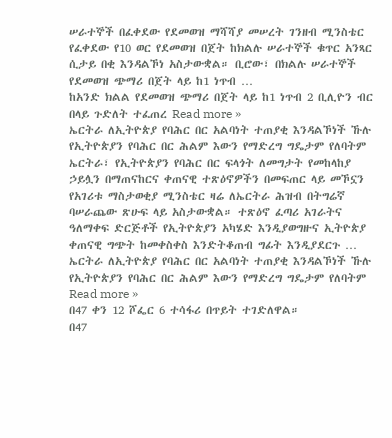ሠራተኞች በፈቀደው የደመወዝ ማሻሻያ መሠረት ገንዘብ ሚንስቴር የፈቀደው የ10 ወር የደመወዝ በጀት ከክልሉ ሠራተኞች ቁጥር አንጻር ሲታይ በቂ እንዳልኾነ አስታውቋል። ቢሮው፣ በክልሉ ሠራተኞች የደመወዝ ጭማሪ በጀት ላይ ከ1 ነጥብ …
ከአንድ ክልል የደመወዝ ጭማሪ በጀት ላይ ከ1 ነጥብ 2 ቢሊዮን ብር በላይ ጉድለት ተፈጠረ Read more »
ኤርትራ ለኢትዮጵያ የባሕር በር አልባነት ተጠያቂ እንዳልኾነች ኹሉ የኢትዮጵያን የባሕር በር ሕልም እውን የማድረግ ግዴታም የለባትም
ኤርትራ፣ የኢትዮጵያን የባሕር በር ፍላጎት ለመግታት የመከላከያ ኃይሏን በማጠናከርና ቀጠናዊ ተጽዕኖዎችን በመፍጠር ላይ መኾኗን የአገሪቱ ማስታወቂያ ሚንስቴር ዛሬ ለኤርትራ ሕዝብ በትግሬኛ ባሠራጨው ጽሁፍ ላይ አስታውቋል። ተጽዕኖ ፈጣሪ አገራትና ዓለማቀፍ ድርጅቶች የኢትዮጵያን አካሄድ እንዲያወግዙና ኢትዮጵያ ቀጠናዊ ግጭት ከመቀስቀስ እንድትቆጠብ ግፊት እንዲያደርጉ …
ኤርትራ ለኢትዮጵያ የባሕር በር አልባነት ተጠያቂ እንዳልኾነች ኹሉ የኢትዮጵያን የባሕር በር ሕልም እውን የማድረግ ግዴታም የለባትም Read more »
በ47 ቀን 12 ሾፌር 6 ተሳፋሪ በጥይት ተገድለዋል።
በ47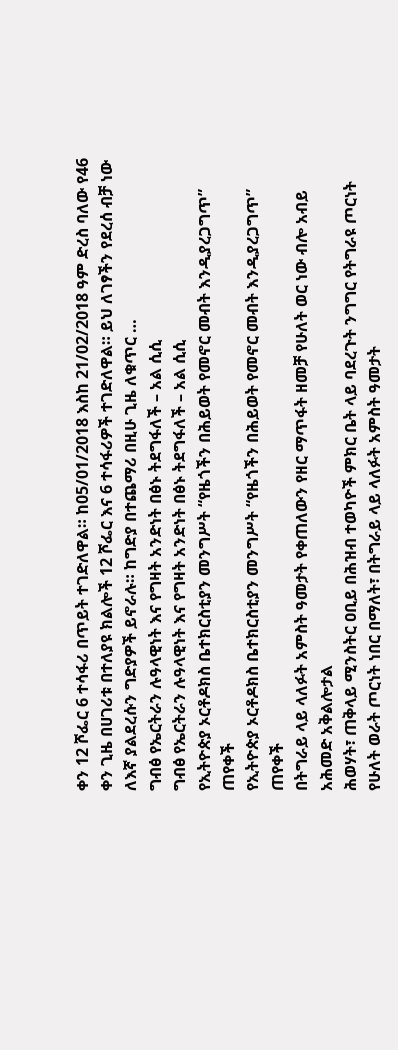ቀን 12 ሾፌር 6 ተሳፋሪ በጥይት ተገድለዋል። ከ05/01/2018 እስከ 21/02/2018 ዓም ድረስ ባለው የ46 ቀን ጊዜ በሀገሪቱ በተለያዩ ክልሎች 12 ሾፌር እና 6 ተሳፋሪዎች ተገድለዋል። ይህ ለገፃችን የደረሰ ብቻ ነው ለእኛ ያልደረሱን ግድያዎች ይኖራሉ። ከግድያ በተጨማሪ በዚሁ ጊዜ ለቁጥር …
ግብፅ የኤርትራን ሉዓላዊነት እና የግዛት አንድነት በፅኑ ትደግፋለች – አል ሲሲ
ግብፅ የኤርትራን ሉዓላዊነት እና የግዛት አንድነት በፅኑ ትደግፋለች – አል ሲሲ
የኢትዮጵያ ኦርቶዶክስ ቤተክርስቲያን መንግሥት “የዜጎችን በሕይወት የመኖር መብት እንዲያረጋግጥ” ጠየቀች
የኢትዮጵያ ኦርቶዶክስ ቤተክርስቲያን መንግሥት “የዜጎችን በሕይወት የመኖር መብት እንዲያረጋግጥ” ጠየቀች
በትግራይ ላይ ላለፉት አምስት ዓመታት የቀጠለውን የዘር ማጥፋት ዘመቻ የሁለት ወር ነው ብሎ አብይ አሕመድ አቅልሎታል
ሕወሃት፣ ጠቅላይ ሚንስትር ዐቢይ በሕዝብ ተወካዮች ምክር ቤት ላይ ባደረጉት ንግግር የትግራዩ ጦርነት የሁለት ወራት ጦርነት ነበር በማለት፣ በትግራይ ላይ ላለፉት አምስት ዓመታት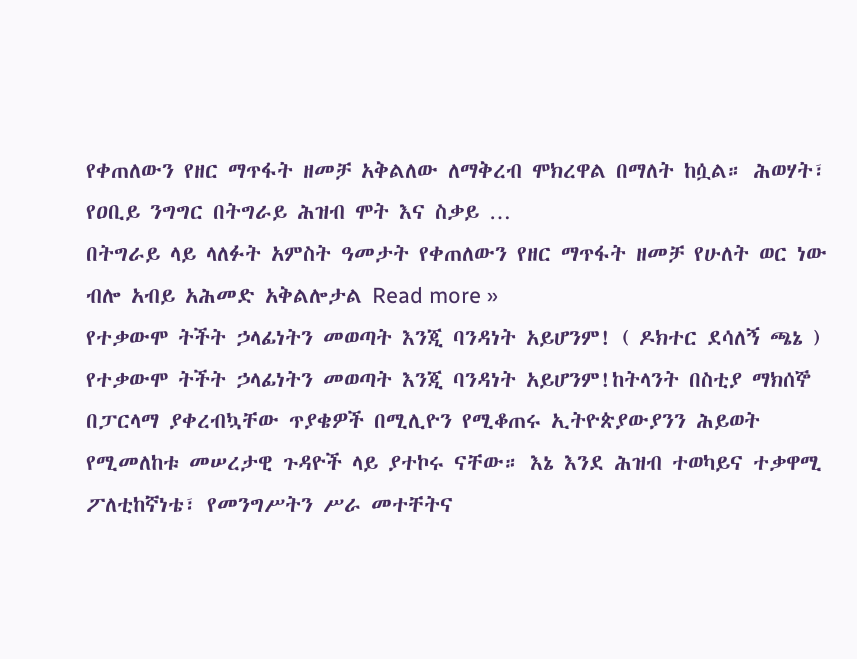የቀጠለውን የዘር ማጥፋት ዘመቻ አቅልለው ለማቅረብ ሞክረዋል በማለት ከሷል። ሕወሃት፣ የዐቢይ ንግግር በትግራይ ሕዝብ ሞት እና ስቃይ …
በትግራይ ላይ ላለፉት አምስት ዓመታት የቀጠለውን የዘር ማጥፋት ዘመቻ የሁለት ወር ነው ብሎ አብይ አሕመድ አቅልሎታል Read more »
የተቃውሞ ትችት ኃላፊነትን መወጣት እንጂ ባንዳነት አይሆንም! ( ዶክተር ደሳለኝ ጫኔ )
የተቃውሞ ትችት ኃላፊነትን መወጣት እንጂ ባንዳነት አይሆንም!ከትላንት በስቲያ ማክሰኞ በፓርላማ ያቀረብኳቸው ጥያቄዎች በሚሊዮን የሚቆጠሩ ኢትዮጵያውያንን ሕይወት የሚመለከቱ መሠረታዊ ጉዳዮች ላይ ያተኮሩ ናቸው። እኔ እንደ ሕዝብ ተወካይና ተቃዋሚ ፖለቲከኛነቴ፣ የመንግሥትን ሥራ መተቸትና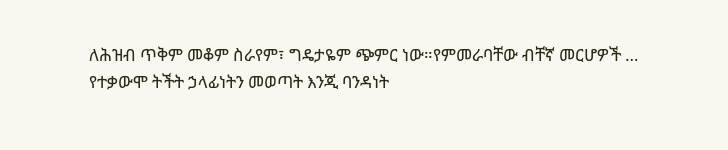ለሕዝብ ጥቅም መቆም ስራየም፣ ግዴታዬም ጭምር ነው።የምመራባቸው ብቸኛ መርሆዎች …
የተቃውሞ ትችት ኃላፊነትን መወጣት እንጂ ባንዳነት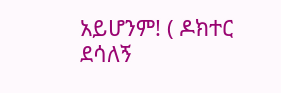አይሆንም! ( ዶክተር ደሳለኝ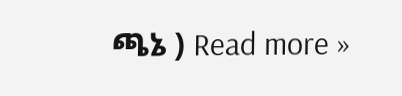ጫኔ ) Read more »